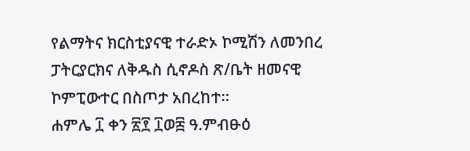የልማትና ክርስቲያናዊ ተራድኦ ኮሚሽን ለመንበረ ፓትርያርክና ለቅዱስ ሲኖዶስ ጽ/ቤት ዘመናዊ ኮምፒውተር በስጦታ አበረከተ።
ሐምሌ ፲ ቀን ፳፻ ፲ወ፰ ዓ.ምብፁዕ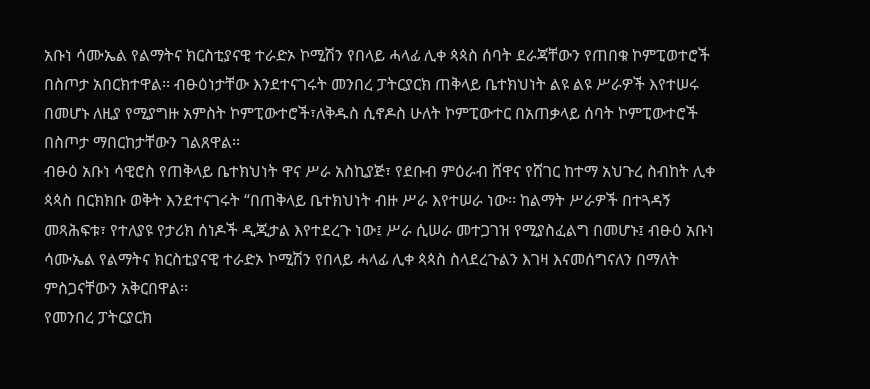አቡነ ሳሙኤል የልማትና ክርስቲያናዊ ተራድኦ ኮሚሽን የበላይ ሓላፊ ሊቀ ጳጳስ ሰባት ደራጃቸውን የጠበቁ ኮምፒወተሮች በስጦታ አበርክተዋል፡፡ ብፁዕነታቸው እንደተናገሩት መንበረ ፓትርያርክ ጠቅላይ ቤተክህነት ልዩ ልዩ ሥራዎች እየተሠሩ በመሆኑ ለዚያ የሚያግዙ አምስት ኮምፒውተሮች፣ለቅዱስ ሲኖዶስ ሁለት ኮምፒውተር በአጠቃላይ ሰባት ኮምፒውተሮች በስጦታ ማበርከታቸውን ገልጸዋል፡፡
ብፁዕ አቡነ ሳዊሮስ የጠቅላይ ቤተክህነት ዋና ሥራ አስኪያጅ፣ የደቡብ ምዕራብ ሸዋና የሸገር ከተማ አህጉረ ስብከት ሊቀ ጳጳስ በርክክቡ ወቅት እንደተናገሩት “በጠቅላይ ቤተክህነት ብዙ ሥራ እየተሠራ ነው፡፡ ከልማት ሥራዎች በተጓዳኝ መጻሕፍቱ፣ የተለያዩ የታሪክ ሰነዶች ዲጂታል እየተደረጉ ነው፤ ሥራ ሲሠራ መተጋገዝ የሚያስፈልግ በመሆኑ፤ ብፁዕ አቡነ ሳሙኤል የልማትና ክርስቲያናዊ ተራድኦ ኮሚሽን የበላይ ሓላፊ ሊቀ ጳጳስ ስላደረጉልን እገዛ እናመሰግናለን በማለት ምስጋናቸውን አቅርበዋል፡፡
የመንበረ ፓትርያርክ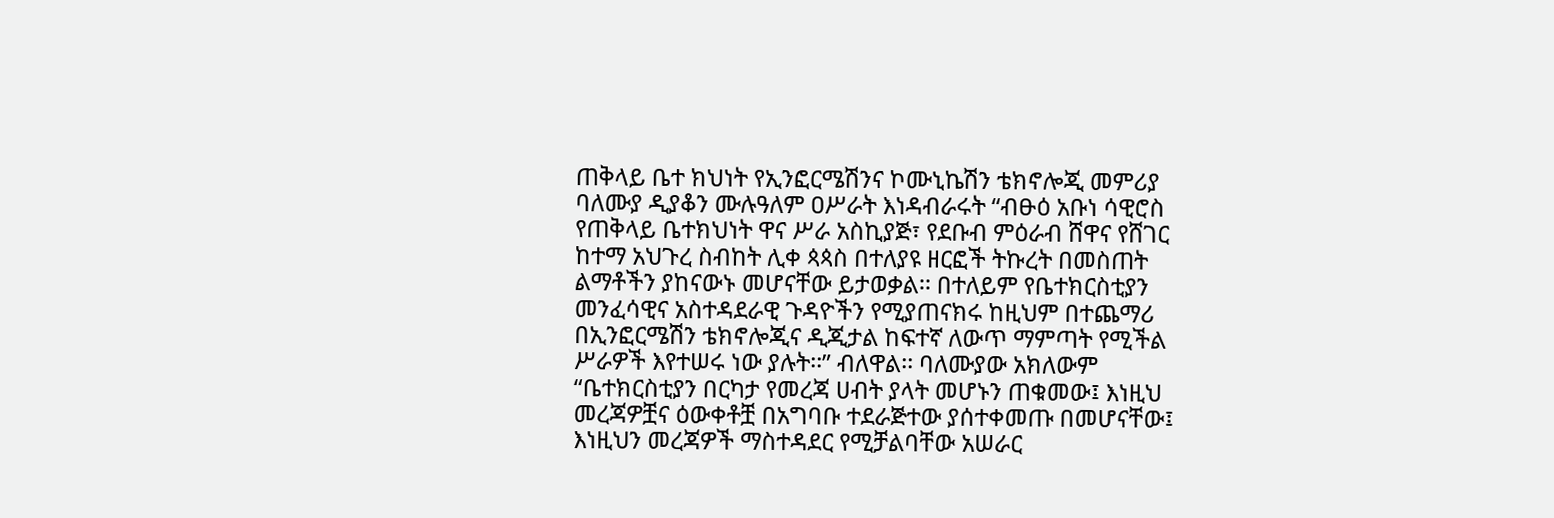ጠቅላይ ቤተ ክህነት የኢንፎርሜሽንና ኮሙኒኬሽን ቴክኖሎጂ መምሪያ ባለሙያ ዲያቆን ሙሉዓለም ዐሥራት እነዳብራሩት “ብፁዕ አቡነ ሳዊሮስ የጠቅላይ ቤተክህነት ዋና ሥራ አስኪያጅ፣ የደቡብ ምዕራብ ሸዋና የሸገር ከተማ አህጉረ ስብከት ሊቀ ጳጳስ በተለያዩ ዘርፎች ትኩረት በመስጠት ልማቶችን ያከናውኑ መሆናቸው ይታወቃል፡፡ በተለይም የቤተክርስቲያን መንፈሳዊና አስተዳደራዊ ጉዳዮችን የሚያጠናክሩ ከዚህም በተጨማሪ በኢንፎርሜሽን ቴክኖሎጂና ዲጂታል ከፍተኛ ለውጥ ማምጣት የሚችል ሥራዎች እየተሠሩ ነው ያሉት፡፡” ብለዋል፡፡ ባለሙያው አክለውም “ቤተክርስቲያን በርካታ የመረጃ ሀብት ያላት መሆኑን ጠቁመው፤ እነዚህ መረጃዎቿና ዕውቀቶቿ በአግባቡ ተደራጅተው ያሰተቀመጡ በመሆናቸው፤ እነዚህን መረጃዎች ማስተዳደር የሚቻልባቸው አሠራር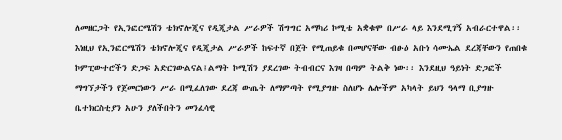ለመዘርጋት የኢንፎርሜሽን ቴክኖሎጂና የዲጂታል ሥራዎች ሽግግር አማካሪ ኮሚቴ አቋቁሞ በሥራ ላይ እንደሚገኝ አብራርተዋል፡፡
እነዚህ የኢንፎርሜሽን ቴክኖሎጂና የዲጂታል ሥራዎች ከፍተኛ በጀት የሚጠይቁ በመሆናቸው ብፁዕ አቡነ ሳሙኤል ደረጃቸውን የጠበቁ ኮምፒውተሮችን ድጋፍ አድርገውልናል፤ልማት ኮሚሽን ያደረገው ትብብርና እገዛ በጣም ትልቅ ነው፡፡ እንደዚህ ዓይነት ድጋፎች ማግኘታችን የጀመርነውን ሥራ በሚፈለገው ደረጃ ውጤት ለማምጣት የሚያግዙ ስለሆኑ ሌሎችም አካላት ይህን ዓላማ ቢያግዙ ቤተክርስቲያን አሁን ያለችበትን መንፈሳዊ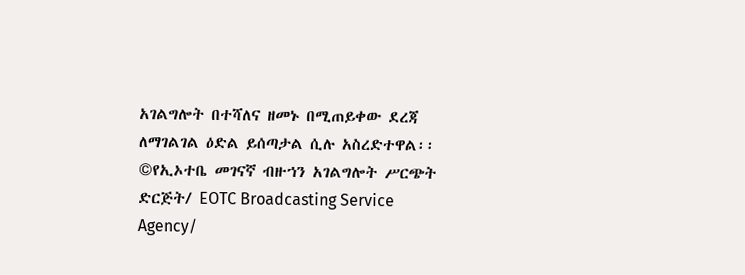አገልግሎት በተሻለና ዘመኑ በሚጠይቀው ደረጃ ለማገልገል ዕድል ይሰጣታል ሲሉ አስረድተዋል፡፡
©የኢኦተቤ መገናኛ ብዙኀን አገልግሎት ሥርጭት ድርጅት/ EOTC Broadcasting Service Agency/